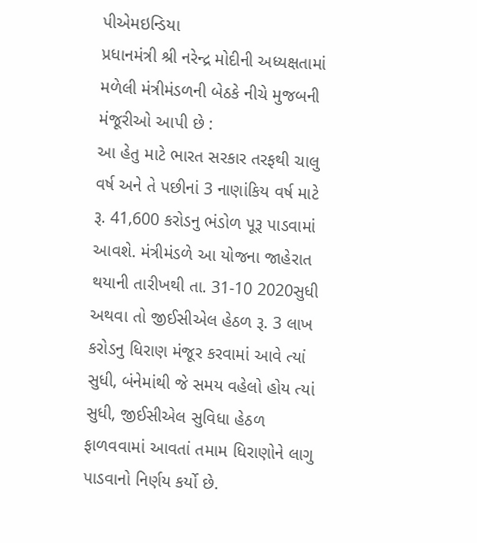પીએમઇન્ડિયા
પ્રધાનમંત્રી શ્રી નરેન્દ્ર મોદીની અધ્યક્ષતામાં મળેલી મંત્રીમંડળની બેઠકે નીચે મુજબની મંજૂરીઓ આપી છે :
આ હેતુ માટે ભારત સરકાર તરફથી ચાલુ વર્ષ અને તે પછીનાં 3 નાણાંકિય વર્ષ માટે રૂ. 41,600 કરોડનુ ભંડોળ પૂરૂ પાડવામાં આવશે. મંત્રીમંડળે આ યોજના જાહેરાત થયાની તારીખથી તા. 31-10 2020સુધી અથવા તો જીઈસીએલ હેઠળ રૂ. 3 લાખ કરોડનુ ધિરાણ મંજૂર કરવામાં આવે ત્યાં સુધી, બંનેમાંથી જે સમય વહેલો હોય ત્યાં સુધી, જીઈસીએલ સુવિધા હેઠળ ફાળવવામાં આવતાં તમામ ધિરાણોને લાગુ પાડવાનો નિર્ણય કર્યો છે.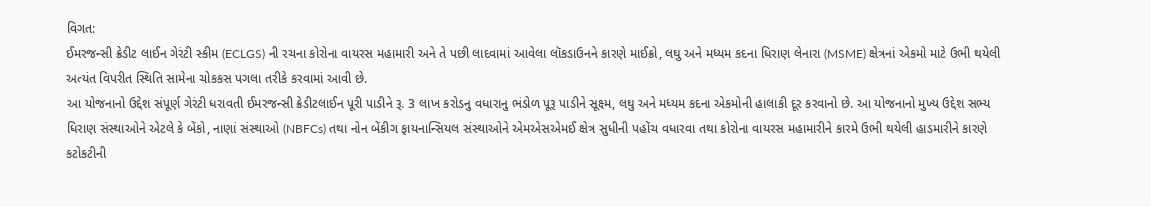વિગત:
ઈમરજન્સી ક્રેડીટ લાઈન ગેરંટી સ્કીમ (ECLGS) ની રચના કોરોના વાયરસ મહામારી અને તે પછી લાદવામાં આવેલા લૉકડાઉનને કારણે માઈક્રો, લઘુ અને મધ્યમ કદના ધિરાણ લેનારા (MSME) ક્ષેત્રનાં એકમો માટે ઉભી થયેલી અત્યંત વિપરીત સ્થિતિ સામેના ચોકકસ પગલા તરીકે કરવામાં આવી છે.
આ યોજનાનો ઉદ્દેશ સંપૂર્ણ ગેરંટી ધરાવતી ઈમરજન્સી ક્રેડીટલાઈન પૂરી પાડીને રૂ. 3 લાખ કરોડનુ વધારાનુ ભંડોળ પૂરૂ પાડીને સૂક્ષ્મ, લઘુ અને મધ્યમ કદના એકમોની હાલાકી દૂર કરવાનો છે. આ યોજનાનો મુખ્ય ઉદ્દેશ સભ્ય ધિરાણ સંસ્થાઓને એટલે કે બેંકો, નાણાં સંસ્થાઓ (NBFCs) તથા નોન બેંકીગ ફાયનાન્સિયલ સંસ્થાઓને એમએસએમઈ ક્ષેત્ર સુધીની પહોંચ વધારવા તથા કોરોના વાયરસ મહામારીને કારમે ઉભી થયેલી હાડમારીને કારણે કટોકટીની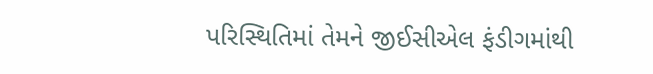પરિસ્થિતિમાં તેમને જીઈસીએલ ફંડીગમાંથી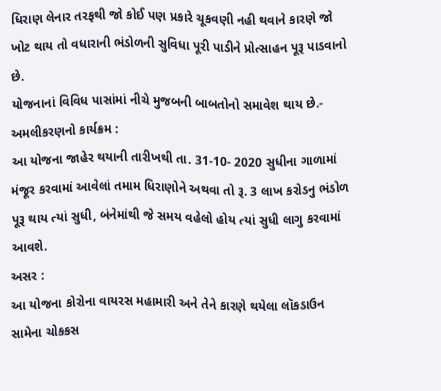ધિરાણ લેનાર તરફથી જો કોઈ પણ પ્રકારે ચૂકવણી નહી થવાને કારણે જો ખોટ થાય તો વધારાની ભંડોળની સુવિધા પૂરી પાડીને પ્રોત્સાહન પૂરૂ પાડવાનો છે.
યોજનાનાં વિવિધ પાસાંમાં નીચે મુજબની બાબતોનો સમાવેશ થાય છે.-
અમલીકરણનો કાર્યક્રમ :
આ યોજના જાહેર થયાની તારીખથી તા. 31-10- 2020 સુધીના ગાળામાં મંજૂર કરવામાં આવેલાં તમામ ધિરાણોને અથવા તો રૂ. 3 લાખ કરોડનુ ભંડોળ પૂરૂ થાય ત્યાં સુધી, બંનેમાંથી જે સમય વહેલો હોય ત્યાં સુધી લાગુ કરવામાં આવશે.
અસર :
આ યોજના કોરોના વાયરસ મહામારી અને તેને કારણે થયેલા લૉકડાઉન સામેના ચોકકસ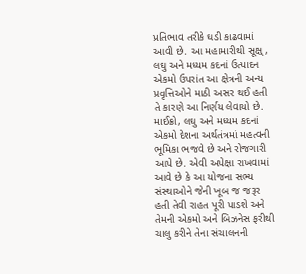પ્રતિભાવ તરીકે ઘડી કાઢવામાં આવી છે. આ મહામારીથી સૂક્ષ્, લઘુ અને મધ્યમ કદનાં ઉત્પાદન એકમો ઉપરાંત આ ક્ષેત્રની અન્ય પ્રવૃત્તિઓને માઠી અસર થઈ હતી તે કારણે આ નિર્ણય લેવાયો છે. માઈક્રો, લઘુ અને મધ્યમ કદનાં એકમો દેશના અર્થતંત્રમાં મહત્વની ભૂમિકા ભજવે છે અને રોજગારી આપે છે. એવી અપેક્ષા રાખવામાં આવે છે કે આ યોજના સભ્ય સંસ્થાઓને જેની ખૂબ જ જરૂર હતી તેવી રાહત પૂરી પાડશે અને તેમની એકમો અને બિઝનેસ ફરીથી ચાલુ કરીને તેના સંચાલનની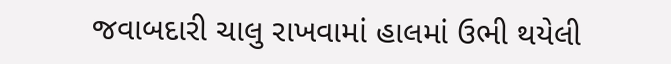જવાબદારી ચાલુ રાખવામાં હાલમાં ઉભી થયેલી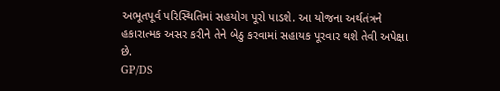અભૂતપૂર્વ પરિસ્થિતિમાં સહયોગ પૂરો પાડશે. આ યોજના અર્થતંત્રને હકારાત્મક અસર કરીને તેને બેઠુ કરવામાં સહાયક પૂરવાર થશે તેવી અપેક્ષા છે.
GP/DS